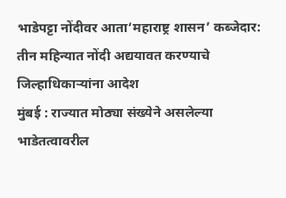भाडेपट्टा नोंदीवर आता‘महाराष्ट्र शासन’ कब्जेदार: तीन महिन्यात नोंदी अद्ययावत करण्याचे जिल्हाधिकाऱ्यांना आदेश
मुंबई : राज्यात मोठ्या संख्येने असलेल्या भाडेतत्वावरील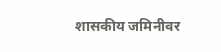शासकीय जमिनीवर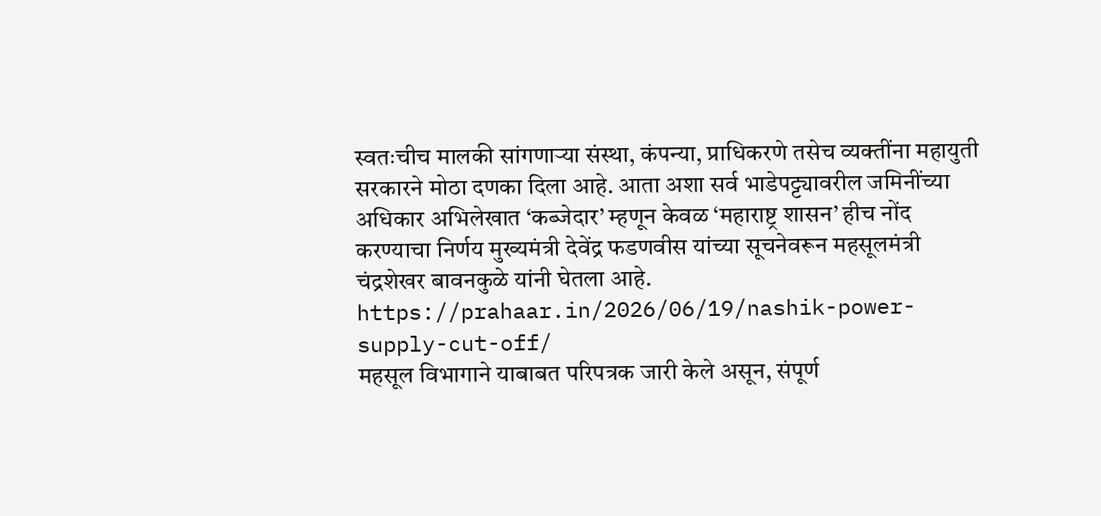स्वतःचीच मालकी सांगणाऱ्या संस्था, कंपन्या, प्राधिकरणे तसेच व्यक्तींना महायुती सरकारने मोठा दणका दिला आहे. आता अशा सर्व भाडेपट्ट्यावरील जमिनींच्या अधिकार अभिलेखात ‘कब्जेदार’ म्हणून केवळ ‘महाराष्ट्र शासन’ हीच नोंद करण्याचा निर्णय मुख्यमंत्री देवेंद्र फडणवीस यांच्या सूचनेवरून महसूलमंत्री चंद्रशेखर बावनकुळे यांनी घेतला आहे.
https://prahaar.in/2026/06/19/nashik-power-supply-cut-off/
महसूल विभागाने याबाबत परिपत्रक जारी केले असून, संपूर्ण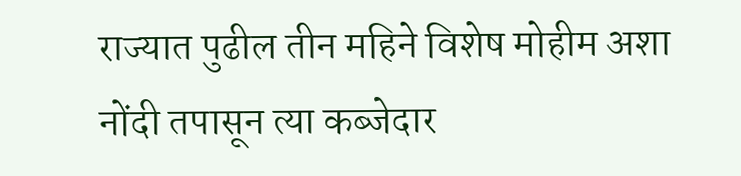राज्यात पुढील तीन महिने विशेष मोहीम अशा नोंदी तपासून त्या कब्जेदार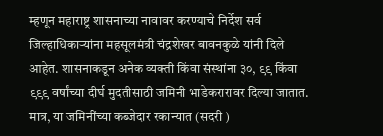म्हणून महाराष्ट्र शासनाच्या नावावर करण्याचे निर्देश सर्व जिल्हाधिकाऱ्यांना महसूलमंत्री चंद्रशेखर बावनकुळे यांनी दिले आहेत. शासनाकडून अनेक व्यक्ती किंवा संस्थांना ३०, ९९ किंवा ९९९ वर्षांच्या दीर्घ मुदतीसाठी जमिनी भाडेकरारावर दिल्या जातात. मात्र, या जमिनींच्या कब्जेदार रकान्यात (सदरी )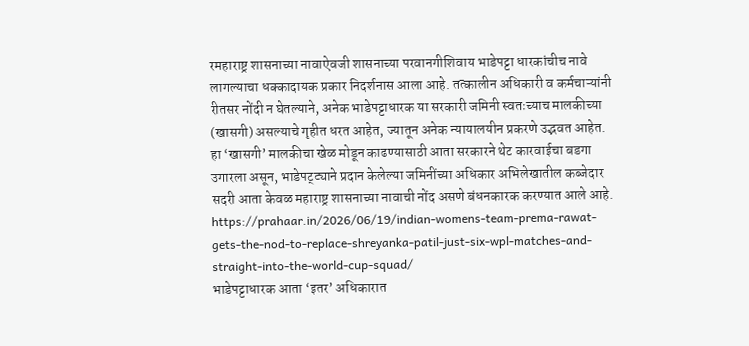रमहाराष्ट्र शासनाच्या नावाऐवजी शासनाच्या परवानगीशिवाय भाडेपट्टा धारकांचीच नावे लागल्याचा धक्कादायक प्रकार निदर्शनास आला आहे. तत्कालीन अधिकारी व कर्मचाऱ्यांनी रीतसर नोंदी न घेतल्याने, अनेक भाडेपट्टाधारक या सरकारी जमिनी स्वतःच्याच मालकीच्या (खासगी) असल्याचे गृहीत धरत आहेत, ज्यातून अनेक न्यायालयीन प्रकरणे उद्भवत आहेत. हा ‘खासगी’ मालकीचा खेळ मोडून काढण्यासाठी आता सरकारने थेट कारवाईचा बडगा उगारला असून, भाडेपट्ट्याने प्रदान केलेल्या जमिनींच्या अधिकार अभिलेखातील कब्जेदार सदरी आता केवळ महाराष्ट्र शासनाच्या नावाची नोंद असणे बंधनकारक करण्यात आले आहे.
https://prahaar.in/2026/06/19/indian-womens-team-prema-rawat-gets-the-nod-to-replace-shreyanka-patil-just-six-wpl-matches-and-straight-into-the-world-cup-squad/
भाडेपट्टाधारक आता ‘इतर’ अधिकारात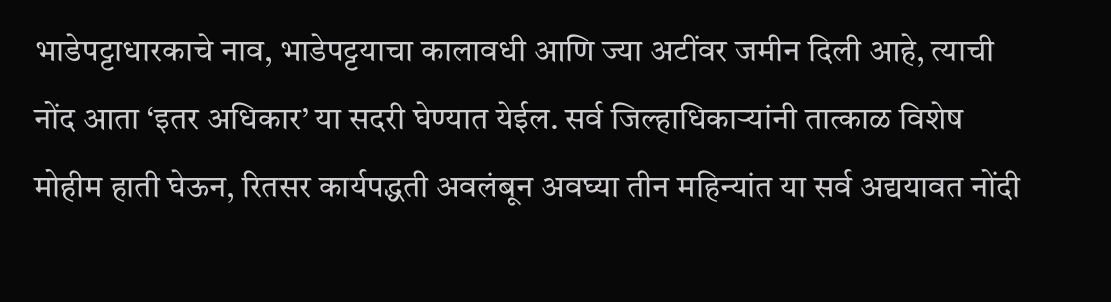भाडेपट्टाधारकाचे नाव, भाडेपट्टयाचा कालावधी आणि ज्या अटींवर जमीन दिली आहे, त्याची नोंद आता ‘इतर अधिकार’ या सदरी घेण्यात येईल. सर्व जिल्हाधिकाऱ्यांनी तात्काळ विशेष मोहीम हाती घेऊन, रितसर कार्यपद्धती अवलंबून अवघ्या तीन महिन्यांत या सर्व अद्ययावत नोंदी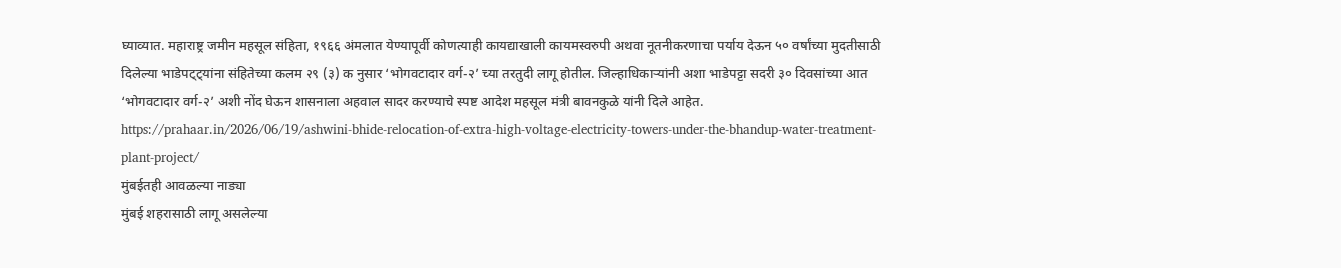घ्याव्यात. महाराष्ट्र जमीन महसूल संहिता, १९६६ अंमलात येण्यापूर्वी कोणत्याही कायद्याखाली कायमस्वरुपी अथवा नूतनीकरणाचा पर्याय देऊन ५० वर्षांच्या मुदतीसाठी दिलेल्या भाडेपट्ट्यांना संहितेच्या कलम २९ (३) क नुसार ‘भोगवटादार वर्ग-२’ च्या तरतुदी लागू होतील. जिल्हाधिकाऱ्यांनी अशा भाडेपट्टा सदरी ३० दिवसांच्या आत ‘भोगवटादार वर्ग-२’ अशी नोंद घेऊन शासनाला अहवाल सादर करण्याचे स्पष्ट आदेश महसूल मंत्री बावनकुळे यांनी दिले आहेत.
https://prahaar.in/2026/06/19/ashwini-bhide-relocation-of-extra-high-voltage-electricity-towers-under-the-bhandup-water-treatment-plant-project/
मुंबईतही आवळल्या नाड्या
मुंबई शहरासाठी लागू असलेल्या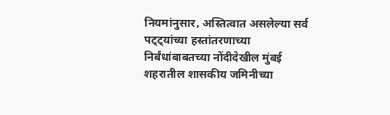नियमांनुसार, अस्तित्वात असलेल्या सर्व पट्ट्यांच्या हस्तांतरणाच्या निर्बंधांबाबतच्या नोंदीदेखील मुंबई शहरातील शासकीय जमिनीच्या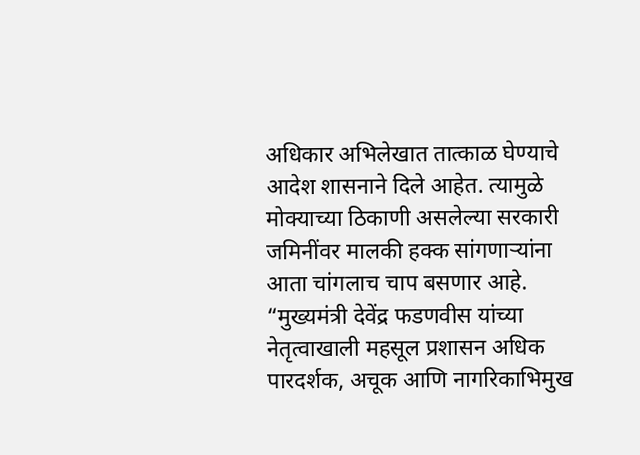अधिकार अभिलेखात तात्काळ घेण्याचे आदेश शासनाने दिले आहेत. त्यामुळे मोक्याच्या ठिकाणी असलेल्या सरकारी जमिनींवर मालकी हक्क सांगणाऱ्यांना आता चांगलाच चाप बसणार आहे. “मुख्यमंत्री देवेंद्र फडणवीस यांच्या नेतृत्वाखाली महसूल प्रशासन अधिक पारदर्शक, अचूक आणि नागरिकाभिमुख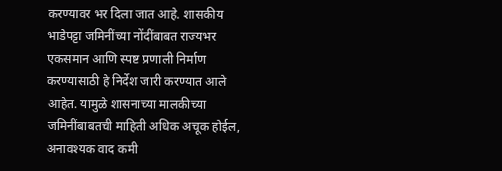करण्यावर भर दिला जात आहे. शासकीय भाडेपट्टा जमिनींच्या नोंदींबाबत राज्यभर एकसमान आणि स्पष्ट प्रणाली निर्माण करण्यासाठी हे निर्देश जारी करण्यात आले आहेत. यामुळे शासनाच्या मालकीच्या जमिनींबाबतची माहिती अधिक अचूक होईल, अनावश्यक वाद कमी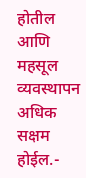होतील आणि महसूल व्यवस्थापन अधिक सक्षम होईल.-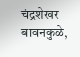चंद्रशेखर बावनकुळे,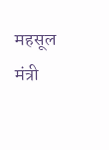महसूल मंत्री